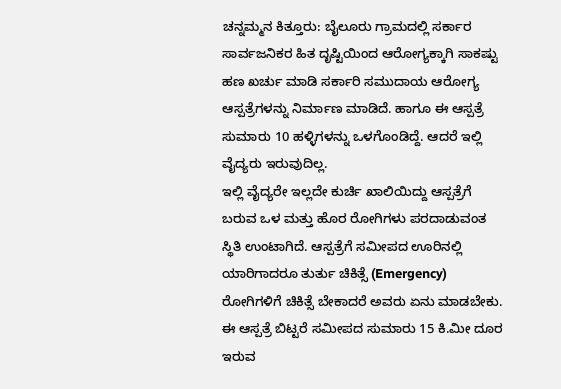ಚನ್ನಮ್ಮನ ಕಿತ್ತೂರು: ಬೈಲೂರು ಗ್ರಾಮದಲ್ಲಿ ಸರ್ಕಾರ ಸಾರ್ವಜನಿಕರ ಹಿತ ದೃಷ್ಟಿಯಿಂದ ಆರೋಗ್ಯಕ್ಕಾಗಿ ಸಾಕಷ್ಟು ಹಣ ಖರ್ಚು ಮಾಡಿ ಸರ್ಕಾರಿ ಸಮುದಾಯ ಆರೋಗ್ಯ ಆಸ್ಪತ್ರೆಗಳನ್ನು ನಿರ್ಮಾಣ ಮಾಡಿದೆ. ಹಾಗೂ ಈ ಆಸ್ಪತ್ರೆ ಸುಮಾರು 10 ಹಳ್ಳಿಗಳನ್ನು ಒಳಗೊಂಡಿದ್ದೆ. ಆದರೆ ಇಲ್ಲಿ ವೈದ್ಯರು ಇರುವುದಿಲ್ಲ.
ಇಲ್ಲಿ ವೈದ್ಯರೇ ಇಲ್ಲದೇ ಕುರ್ಚಿ ಖಾಲಿಯಿದ್ದು ಆಸ್ಪತ್ರೆಗೆ ಬರುವ ಒಳ ಮತ್ತು ಹೊರ ರೋಗಿಗಳು ಪರದಾಡುವಂತ ಸ್ಥಿತಿ ಉಂಟಾಗಿದೆ. ಆಸ್ಪತ್ರೆಗೆ ಸಮೀಪದ ಊರಿನಲ್ಲಿ ಯಾರಿಗಾದರೂ ತುರ್ತು ಚಿಕಿತ್ಸೆ (Emergency) ರೋಗಿಗಳಿಗೆ ಚಿಕಿತ್ಸೆ ಬೇಕಾದರೆ ಅವರು ಏನು ಮಾಡಬೇಕು.
ಈ ಆಸ್ಪತ್ರೆ ಬಿಟ್ಟರೆ ಸಮೀಪದ ಸುಮಾರು 15 ಕಿ.ಮೀ ದೂರ ಇರುವ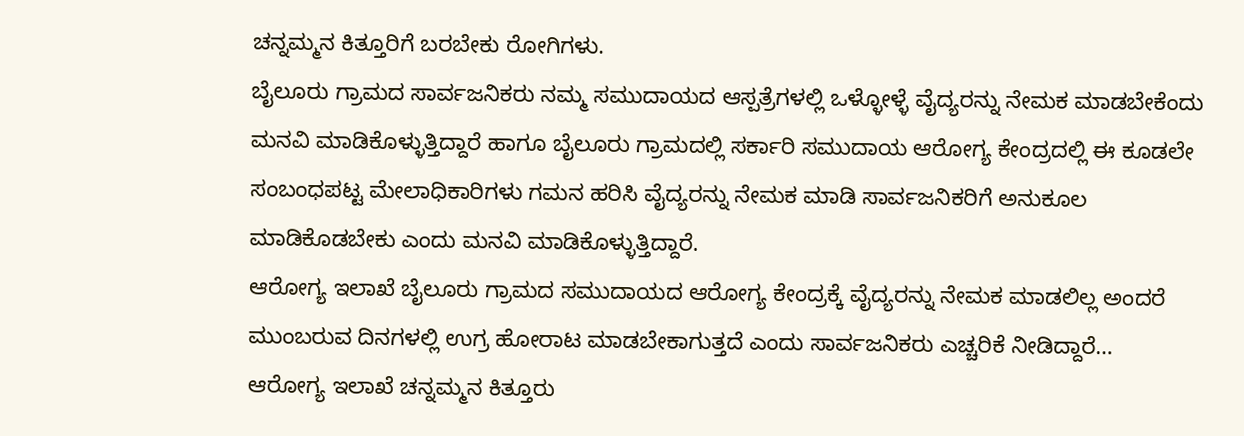ಚನ್ನಮ್ಮನ ಕಿತ್ತೂರಿಗೆ ಬರಬೇಕು ರೋಗಿಗಳು.
ಬೈಲೂರು ಗ್ರಾಮದ ಸಾರ್ವಜನಿಕರು ನಮ್ಮ ಸಮುದಾಯದ ಆಸ್ಪತ್ರೆಗಳಲ್ಲಿ ಒಳ್ಳೋಳ್ಳೆ ವೈದ್ಯರನ್ನು ನೇಮಕ ಮಾಡಬೇಕೆಂದು ಮನವಿ ಮಾಡಿಕೊಳ್ಳುತ್ತಿದ್ದಾರೆ ಹಾಗೂ ಬೈಲೂರು ಗ್ರಾಮದಲ್ಲಿ ಸರ್ಕಾರಿ ಸಮುದಾಯ ಆರೋಗ್ಯ ಕೇಂದ್ರದಲ್ಲಿ ಈ ಕೂಡಲೇ ಸಂಬಂಧಪಟ್ಟ ಮೇಲಾಧಿಕಾರಿಗಳು ಗಮನ ಹರಿಸಿ ವೈದ್ಯರನ್ನು ನೇಮಕ ಮಾಡಿ ಸಾರ್ವಜನಿಕರಿಗೆ ಅನುಕೂಲ ಮಾಡಿಕೊಡಬೇಕು ಎಂದು ಮನವಿ ಮಾಡಿಕೊಳ್ಳುತ್ತಿದ್ದಾರೆ.
ಆರೋಗ್ಯ ಇಲಾಖೆ ಬೈಲೂರು ಗ್ರಾಮದ ಸಮುದಾಯದ ಆರೋಗ್ಯ ಕೇಂದ್ರಕ್ಕೆ ವೈದ್ಯರನ್ನು ನೇಮಕ ಮಾಡಲಿಲ್ಲ ಅಂದರೆ ಮುಂಬರುವ ದಿನಗಳಲ್ಲಿ ಉಗ್ರ ಹೋರಾಟ ಮಾಡಬೇಕಾಗುತ್ತದೆ ಎಂದು ಸಾರ್ವಜನಿಕರು ಎಚ್ಚರಿಕೆ ನೀಡಿದ್ದಾರೆ…
ಆರೋಗ್ಯ ಇಲಾಖೆ ಚನ್ನಮ್ಮನ ಕಿತ್ತೂರು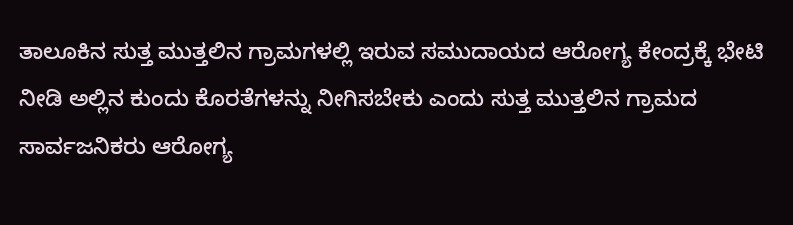ತಾಲೂಕಿನ ಸುತ್ತ ಮುತ್ತಲಿನ ಗ್ರಾಮಗಳಲ್ಲಿ ಇರುವ ಸಮುದಾಯದ ಆರೋಗ್ಯ ಕೇಂದ್ರಕ್ಕೆ ಭೇಟಿ ನೀಡಿ ಅಲ್ಲಿನ ಕುಂದು ಕೊರತೆಗಳನ್ನು ನೀಗಿಸಬೇಕು ಎಂದು ಸುತ್ತ ಮುತ್ತಲಿನ ಗ್ರಾಮದ ಸಾರ್ವಜನಿಕರು ಆರೋಗ್ಯ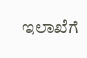ಇಲಾಖೆಗೆ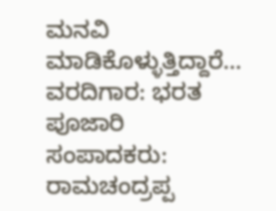ಮನವಿ ಮಾಡಿಕೊಳ್ಳುತ್ತಿದ್ದಾರೆ…
ವರದಿಗಾರ: ಭರತ ಪೂಜಾರಿ
ಸಂಪಾದಕರು: ರಾಮಚಂದ್ರಪ್ಪ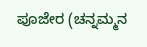ಪೂಜೇರ (ಚನ್ನಮ್ಮನ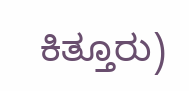ಕಿತ್ತೂರು)